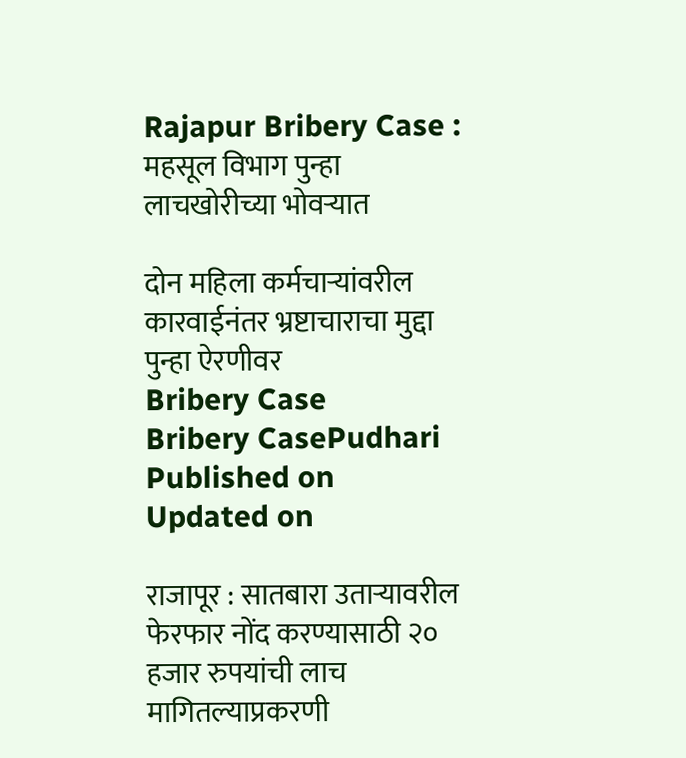Rajapur Bribery Case : महसूल विभाग पुन्हा लाचखोरीच्या भोवऱ्यात

दोन महिला कर्मचाऱ्यांवरील कारवाईनंतर भ्रष्टाचाराचा मुद्दा पुन्हा ऐरणीवर
Bribery Case
Bribery CasePudhari
Published on
Updated on

राजापूर : सातबारा उताऱ्यावरील फेरफार नोंद करण्यासाठी २० हजार रुपयांची लाच मागितल्याप्रकरणी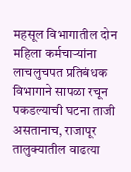महसूल विभागातील दोन महिला कर्मचाऱ्यांना लाचलुचपत प्रतिबंधक विभागाने सापळा रचून पकडल्याची घटना ताजी असतानाच, राजापूर तालुक्यातील वाढत्या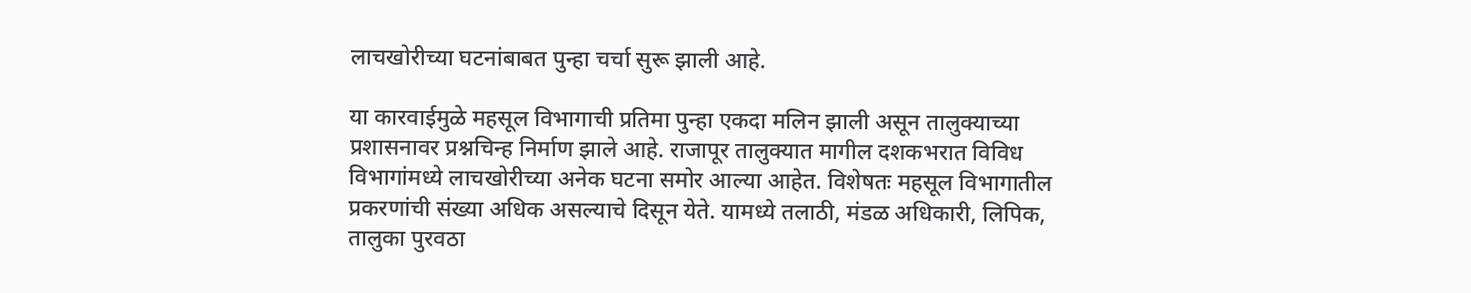लाचखोरीच्या घटनांबाबत पुन्हा चर्चा सुरू झाली आहे.

या कारवाईमुळे महसूल विभागाची प्रतिमा पुन्हा एकदा मलिन झाली असून तालुक्याच्या प्रशासनावर प्रश्नचिन्ह निर्माण झाले आहे. राजापूर तालुक्यात मागील दशकभरात विविध विभागांमध्ये लाचखोरीच्या अनेक घटना समोर आल्या आहेत. विशेषतः महसूल विभागातील प्रकरणांची संख्या अधिक असल्याचे दिसून येते. यामध्ये तलाठी, मंडळ अधिकारी, लिपिक, तालुका पुरवठा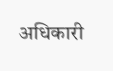अधिकारी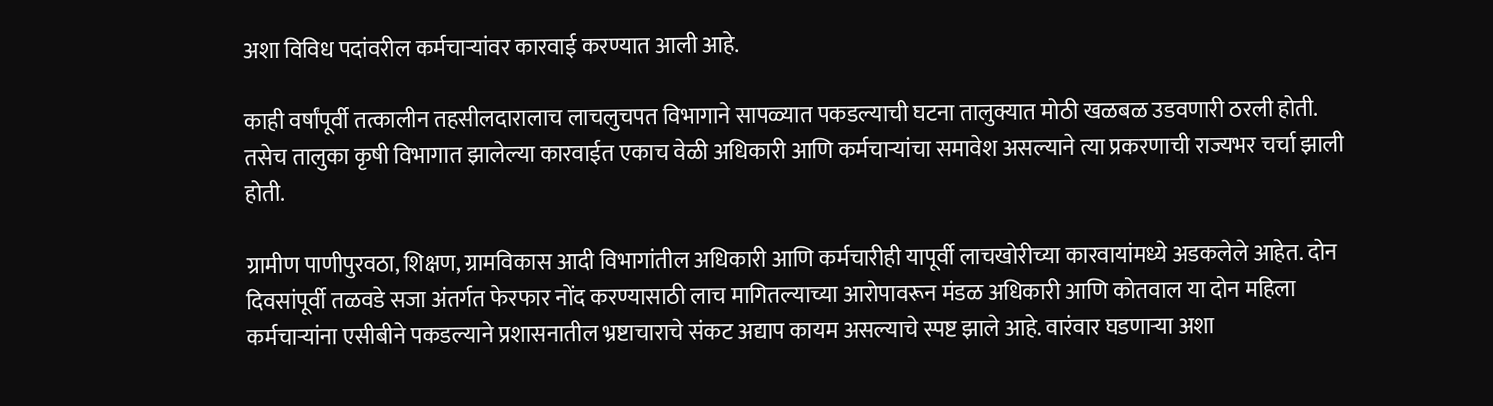अशा विविध पदांवरील कर्मचाऱ्यांवर कारवाई करण्यात आली आहे.

काही वर्षांपूर्वी तत्कालीन तहसीलदारालाच लाचलुचपत विभागाने सापळ्यात पकडल्याची घटना तालुक्यात मोठी खळबळ उडवणारी ठरली होती. तसेच तालुका कृषी विभागात झालेल्या कारवाईत एकाच वेळी अधिकारी आणि कर्मचाऱ्यांचा समावेश असल्याने त्या प्रकरणाची राज्यभर चर्चा झाली होती.

ग्रामीण पाणीपुरवठा, शिक्षण, ग्रामविकास आदी विभागांतील अधिकारी आणि कर्मचारीही यापूर्वी लाचखोरीच्या कारवायांमध्ये अडकलेले आहेत. दोन दिवसांपूर्वी तळवडे सजा अंतर्गत फेरफार नोंद करण्यासाठी लाच मागितल्याच्या आरोपावरून मंडळ अधिकारी आणि कोतवाल या दोन महिला कर्मचाऱ्यांना एसीबीने पकडल्याने प्रशासनातील भ्रष्टाचाराचे संकट अद्याप कायम असल्याचे स्पष्ट झाले आहे. वारंवार घडणाऱ्या अशा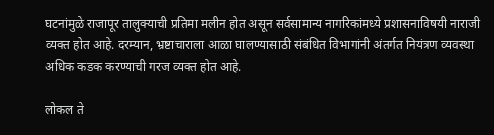घटनांमुळे राजापूर तालुक्याची प्रतिमा मलीन होत असून सर्वसामान्य नागरिकांमध्ये प्रशासनाविषयी नाराजी व्यक्त होत आहे. दरम्यान, भ्रष्टाचाराला आळा घालण्यासाठी संबंधित विभागांनी अंतर्गत नियंत्रण व्यवस्था अधिक कडक करण्याची गरज व्यक्त होत आहे.

लोकल ते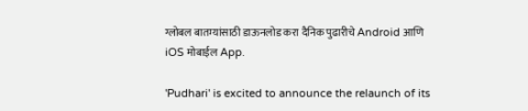ग्लोबल बातम्यांसाठी डाऊनलोड करा दैनिक पुढारीचे Android आणि iOS मोबाईल App.

'Pudhari' is excited to announce the relaunch of its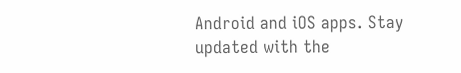Android and iOS apps. Stay updated with the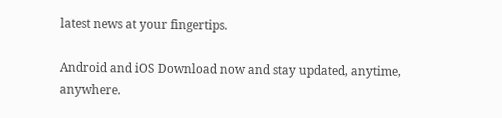latest news at your fingertips.

Android and iOS Download now and stay updated, anytime, anywhere.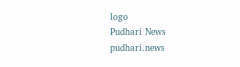logo
Pudhari News
pudhari.news